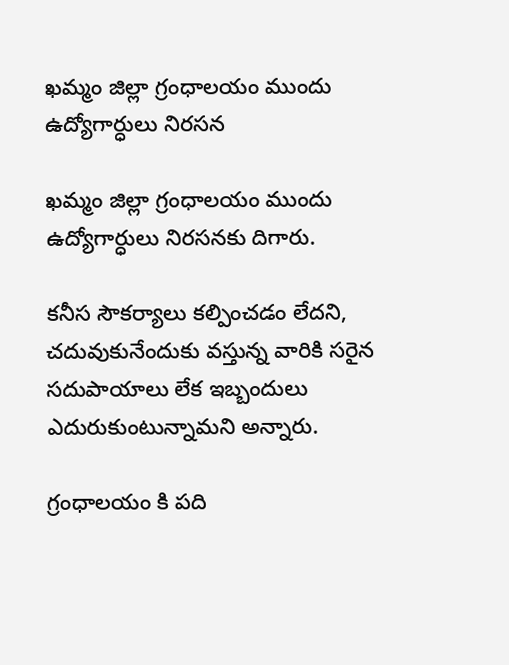ఖమ్మం జిల్లా గ్రంధాలయం ముందు ఉద్యోగార్ధులు నిరసన

ఖమ్మం జిల్లా గ్రంధాలయం ముందు ఉద్యోగార్ధులు నిరసనకు దిగారు.

కనీస సౌకర్యాలు కల్పించడం లేదని, చదువుకునేందుకు వస్తున్న వారికి సరైన సదుపాయాలు లేక ఇబ్బందులు ఎదురుకుంటున్నామని అన్నారు.

గ్రంధాలయం కి పది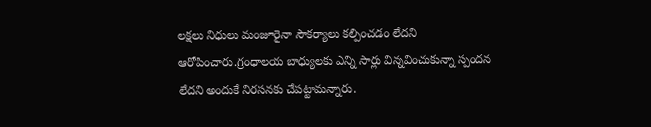లక్షలు నిధులు మంజూరైనా సౌకర్యాలు కల్పించడం లేదని ఆరోపించారు.గ్రంధాలయ బాధ్యులకు ఎన్ని సార్లు విన్నవించుకున్నా స్పందన లేదని అందుకే నిరసనకు చేపట్టామన్నారు.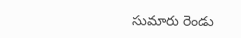సుమారు రెండు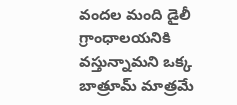వందల మంది డైలీ గ్రాంధాలయనికి వస్తున్నామని ఒక్క బాత్రూమ్ మాత్రమే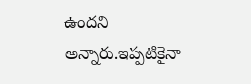ఉందని అన్నారు.ఇప్పటికైనా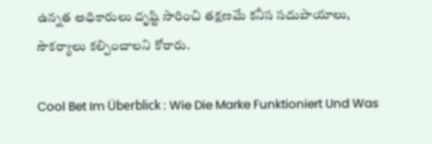ఉన్నత అధికారులు దృష్టి సారించి తక్షణమే కనీస సదుపాయాలు, సౌకర్యాలు కల్పించాలని కోరారు.

Cool Bet Im Überblick : Wie Die Marke Funktioniert Und Was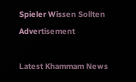Spieler Wissen Sollten
Advertisement

Latest Khammam News